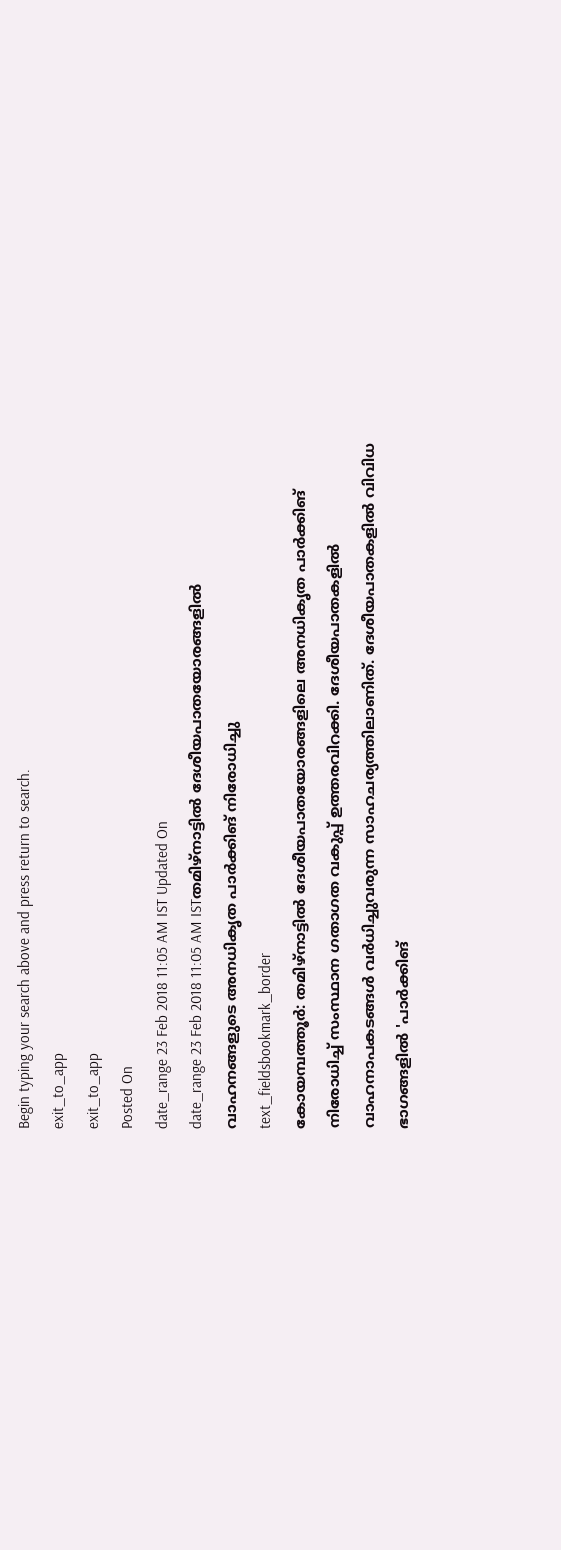Begin typing your search above and press return to search.
exit_to_app
exit_to_app
Posted On
date_range 23 Feb 2018 11:05 AM IST Updated On
date_range 23 Feb 2018 11:05 AM ISTതമിഴ്നാട്ടിൽ ദേശീയപാതയോരങ്ങളിൽ വാഹനങ്ങളുടെ അനധികൃത പാർക്കിങ് നിരോധിച്ചു
text_fieldsbookmark_border
കോയമ്പത്തൂർ: തമിഴ്നാട്ടിൽ ദേശീയപാതയോരങ്ങളിലെ അനധികൃത പാർക്കിങ് നിരോധിച്ച് സംസ്ഥാന ഗതാഗത വകുപ്പ് ഉത്തരവിറക്കി. ദേശീയപാതകളിൽ വാഹനാപകടങ്ങൾ വർധിച്ചുവരുന്ന സാഹചര്യത്തിലാണിത്. ദേശീയപാതകളിൽ വിവിധ ഭാഗങ്ങളിൽ 'പാർക്കിങ്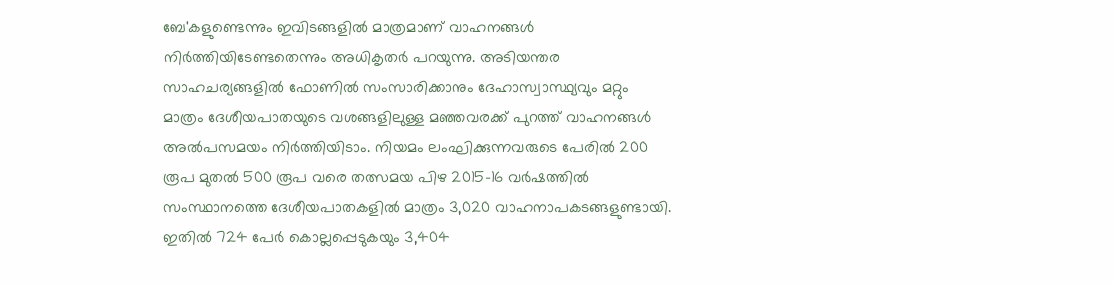ബേ'കളുണ്ടെന്നും ഇവിടങ്ങളിൽ മാത്രമാണ് വാഹനങ്ങൾ നിർത്തിയിടേണ്ടതെന്നും അധികൃതർ പറയുന്നു. അടിയന്തര സാഹചര്യങ്ങളിൽ ഫോണിൽ സംസാരിക്കാനും ദേഹാസ്വാസ്ഥ്യവും മറ്റും മാത്രം ദേശീയപാതയുടെ വശങ്ങളിലുള്ള മഞ്ഞവരക്ക് പുറത്ത് വാഹനങ്ങൾ അൽപസമയം നിർത്തിയിടാം. നിയമം ലംഘിക്കുന്നവരുടെ പേരിൽ 200 രൂപ മുതൽ 500 രൂപ വരെ തത്സമയ പിഴ 2015-16 വർഷത്തിൽ സംസ്ഥാനത്തെ ദേശീയപാതകളിൽ മാത്രം 3,020 വാഹനാപകടങ്ങളുണ്ടായി. ഇതിൽ 724 പേർ കൊല്ലപ്പെടുകയും 3,404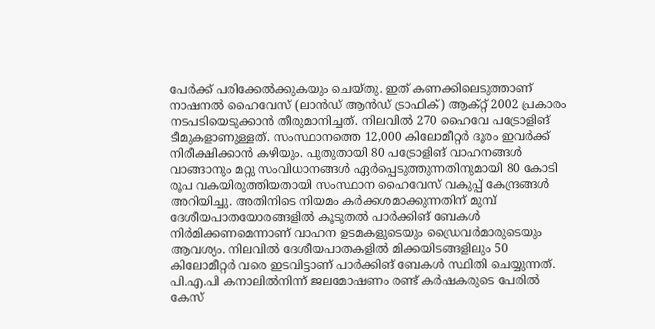പേർക്ക് പരിക്കേൽക്കുകയും ചെയ്തു. ഇത് കണക്കിലെടുത്താണ് നാഷനൽ ഹൈവേസ് (ലാൻഡ് ആൻഡ് ട്രാഫിക്) ആക്റ്റ് 2002 പ്രകാരം നടപടിയെടുക്കാൻ തീരുമാനിച്ചത്. നിലവിൽ 270 ഹൈവേ പട്രോളിങ് ടീമുകളാണുള്ളത്. സംസ്ഥാനത്തെ 12,000 കിലോമീറ്റർ ദൂരം ഇവർക്ക് നിരീക്ഷിക്കാൻ കഴിയും. പുതുതായി 80 പട്രോളിങ് വാഹനങ്ങൾ വാങ്ങാനും മറ്റു സംവിധാനങ്ങൾ ഏർപ്പെടുത്തുന്നതിനുമായി 80 കോടി രൂപ വകയിരുത്തിയതായി സംസ്ഥാന ഹൈവേസ് വകുപ്പ് കേന്ദ്രങ്ങൾ അറിയിച്ചു. അതിനിടെ നിയമം കർക്കശമാക്കുന്നതിന് മുമ്പ് ദേശീയപാതയോരങ്ങളിൽ കൂടുതൽ പാർക്കിങ് ബേകൾ നിർമിക്കണമെന്നാണ് വാഹന ഉടമകളുടെയും ഡ്രൈവർമാരുടെയും ആവശ്യം. നിലവിൽ ദേശീയപാതകളിൽ മിക്കയിടങ്ങളിലും 50 കിലോമീറ്റർ വരെ ഇടവിട്ടാണ് പാർക്കിങ് ബേകൾ സ്ഥിതി ചെയ്യുന്നത്. പി.എ.പി കനാലിൽനിന്ന് ജലമോഷണം രണ്ട് കർഷകരുടെ പേരിൽ കേസ്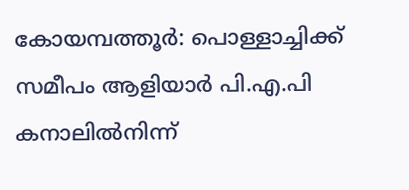കോയമ്പത്തൂർ: പൊള്ളാച്ചിക്ക് സമീപം ആളിയാർ പി.എ.പി കനാലിൽനിന്ന്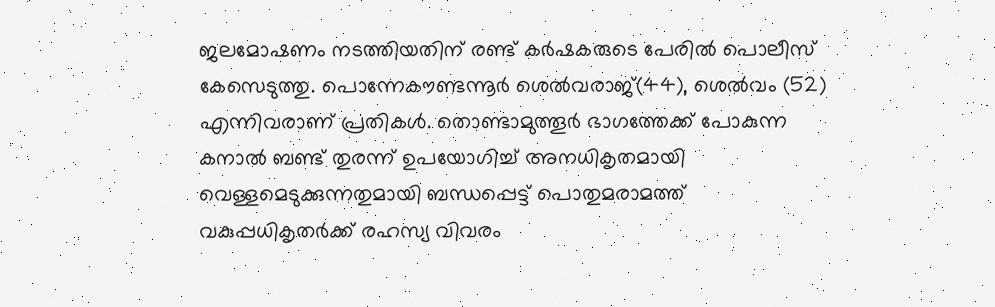ജലമോഷണം നടത്തിയതിന് രണ്ട് കർഷകരുടെ പേരിൽ പൊലീസ് കേസെടുത്തു. പൊന്നേകൗണ്ടന്നൂർ ശെൽവരാജ്(44), ശെൽവം (52) എന്നിവരാണ് പ്രതികൾ. തൊണ്ടാമുത്തൂർ ഭാഗത്തേക്ക് പോകുന്ന കനാൽ ബണ്ട് തുരന്ന് ഉപയോഗിച്ച് അനധികൃതമായി വെള്ളമെടുക്കുന്നതുമായി ബന്ധപ്പെട്ട് പൊതുമരാമത്ത് വകുപ്പധികൃതർക്ക് രഹസ്യ വിവരം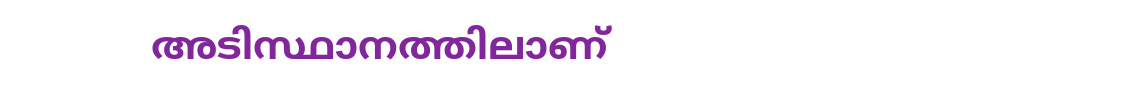അടിസ്ഥാനത്തിലാണ്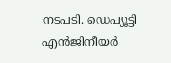നടപടി. ഡെപ്യൂട്ടി എൻജിനീയർ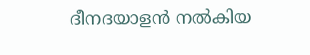ദീനദയാളൻ നൽകിയ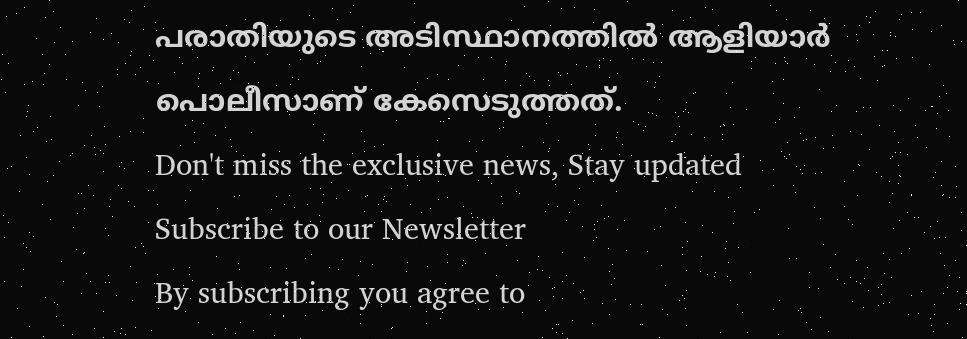പരാതിയുടെ അടിസ്ഥാനത്തിൽ ആളിയാർ പൊലീസാണ് കേസെടുത്തത്.
Don't miss the exclusive news, Stay updated
Subscribe to our Newsletter
By subscribing you agree to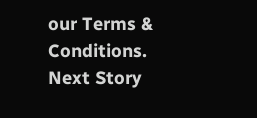our Terms & Conditions.
Next Story